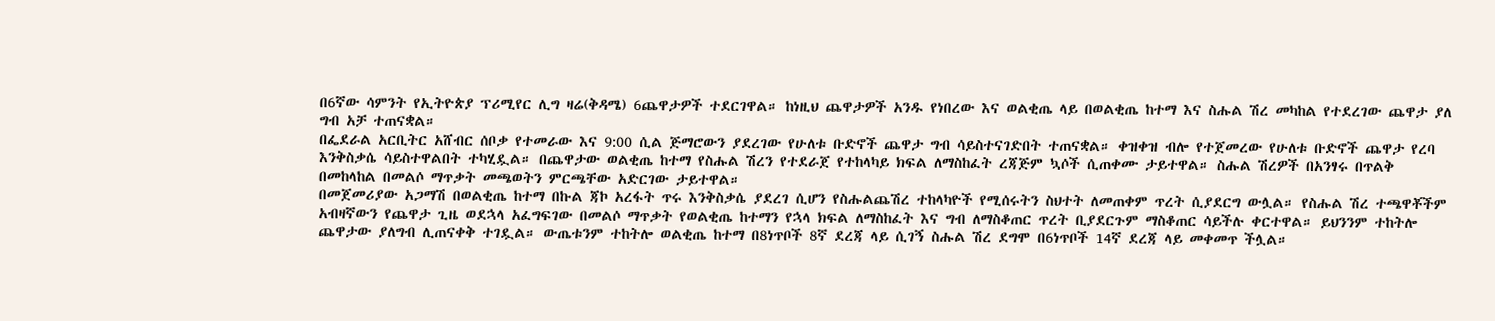በ6ኛው ሳምንት የኢትዮጵያ ፕሪሚየር ሊግ ዛሬ(ቅዳሜ) 6ጨዋታዎች ተደርገዋል። ከነዚህ ጨዋታዎች አንዱ የነበረው እና ወልቂጤ ላይ በወልቂጤ ከተማ እና ስሑል ሽረ መካከል የተደረገው ጨዋታ ያለ ግብ አቻ ተጠናቋል።
በፌደራል አርቢትር አሸብር ሰቦቃ የተመራው እና 9:00 ሲል ጅማሮውን ያደረገው የሁለቱ ቡድኖች ጨዋታ ግብ ሳይስተናገድበት ተጠናቋል። ቀዝቀዝ ብሎ የተጀመረው የሁለቱ ቡድኖች ጨዋታ የረባ እንቅስቃሴ ሳይስተዋልበት ተካሂዷል። በጨዋታው ወልቂጤ ከተማ የስሑል ሽረን የተደራጀ የተከላካይ ክፍል ለማስከፈት ረጃጅም ኳሶች ሲጠቀሙ ታይተዋል። ስሑል ሽረዎች በአንፃሩ በጥልቅ በመከላከል በመልሶ ማጥቃት መጫወትን ምርጫቸው አድርገው ታይተዋል።
በመጀመሪያው አጋማሽ በወልቂጤ ከተማ በኩል ጃኮ አረፋት ጥሩ እንቅስቃሴ ያደረገ ሲሆን የስሑልጨሽረ ተከላካዮች የሚሰሩትን ስህተት ለመጠቀም ጥረት ሲያደርግ ውሏል። የስሑል ሽረ ተጫዋቾችም አብዛኛውን የጨዋታ ጊዜ ወደኋላ አፈግፍገው በመልሶ ማጥቃት የወልቂጤ ከተማን የኋላ ክፍል ለማስከፈት እና ግብ ለማስቆጠር ጥረት ቢያደርጉም ማስቆጠር ሳይችሉ ቀርተዋል። ይህንንም ተከትሎ ጨዋታው ያለግብ ሊጠናቀቅ ተገዷል። ውጤቱንም ተከትሎ ወልቂጤ ከተማ በ8ነጥቦች 8ኛ ደረጃ ላይ ሲገኝ ስሑል ሽረ ደግሞ በ6ነጥቦች 14ኛ ደረጃ ላይ መቀመጥ ችሏል።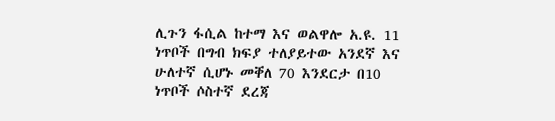ሊጉን ፋሲል ከተማ እና ወልዋሎ አ.ዩ. 11 ነጥቦች በግብ ክፍያ ተለያይተው አንደኛ እና ሁለተኛ ሲሆኑ መቐለ 70 እንደርታ በ10 ነጥቦች ሶስተኛ ደረጃ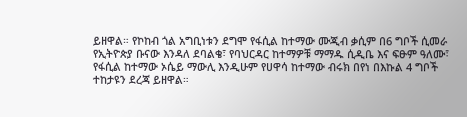ይዘዋል። የኮከብ ጎል አግቢነቱን ደግሞ የፋሲል ከተማው ሙጂብ ቃሲም በ6 ግቦች ሲመራ የኢትዮጵያ ቡናው እንዳለ ደባልቄ፣ የባህርዳር ከተማዎቹ ማማዱ ሲዲቤ እና ፍፁም ዓለሙ፣ የፋሲል ከተማው ኦሴይ ማውሊ እንዲሁም የሀዋሳ ከተማው ብሩክ በየነ በእኩል 4 ግቦች ተከታዩን ደረጃ ይዘዋል።